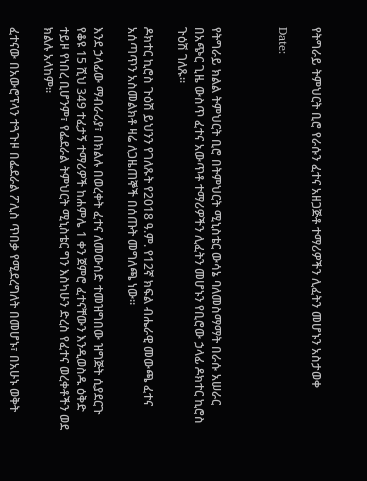የትግራይ ትምህርት ቢሮ የራሱን ፈተና አዘጋጅቶ ተማሪዎችን ሊፈትን መሆኑን አስታወቀ

Date:



የትግራይ ክልል ትምህርት ቢሮ በትምህርት ሚኒስቴር ውሳኔ ባለመስማማት በራሱ አሠራር በአጭር ጊዜ ውስጥ ፈተና አውጥቶ ተማሪዎችን ሊፈትን መሆኑን የቢሮው ኃላፊ ዶክተር ኪሮስ ጉዕሽ ገለጹ።

ዶክተር ኪሮስ ጉዕሽ ይህንን የገለጹት የ2018 ዓ.ም. የ12ኛ ክፍል ብሔራዊ መውጫ ፈተና አሰጣጥን አስመልክቶ ዛሬ ለጋዜጠኞች በሰጡት መግለጫ ነው።

እንደ ኃላፊው ማብራሪያ፣ በክልሉ በወረቀት ፈተና ለመውሰድ ተመዝግበው ዝግጅት ሲያደርጉ የቆዩ 15 ሺህ 349 ተፈታኝ ተማሪዎች ከሐምሌ 1 ቀን ጀምሮ ፈተናቸውን እንዲወስዱ ዕቅድ ተይዞ የነበረ ቢሆንም፣ የፌደራል ትምህርት ሚኒስቴር ግን እስካሁን ድረስ የፈተና ወረቀቶችን ወደ ክልሉ አላከም።

ፈተናው በአውሮፕላን ተጓጉዞ በፌደራል ፖሊስ ጥበቃ የሚደረግለት በመሆኑ፣ በአሁኑ ወቅት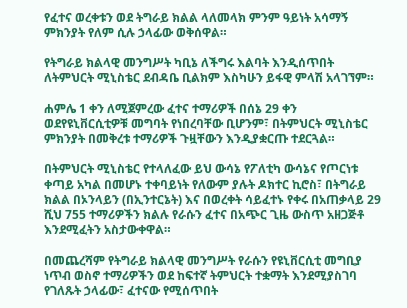የፈተና ወረቀቱን ወደ ትግራይ ክልል ላለመላክ ምንም ዓይነት አሳማኝ ምክንያት የለም ሲሉ ኃላፊው ወቅሰዋል።

የትግራይ ክልላዊ መንግሥት ካቢኔ ለችግሩ እልባት እንዲሰጥበት ለትምህርት ሚኒስቴር ደብዳቤ ቢልክም እስካሁን ይፋዊ ምላሽ አላገኘም።

ሐምሌ 1 ቀን ለሚጀምረው ፈተና ተማሪዎች በሰኔ 29 ቀን ወደየዩኒቨርሲቲዎቹ መግባት የነበረባቸው ቢሆንም፣ በትምህርት ሚኒስቴር ምክንያት በመቅረቱ ተማሪዎች ጉዟቸውን እንዲያቋርጡ ተደርጓል።

በትምህርት ሚኒስቴር የተላለፈው ይህ ውሳኔ የፖለቲካ ውሳኔና የጦርነቱ ቀጣይ አካል በመሆኑ ተቀባይነት የለውም ያሉት ዶክተር ኪሮስ፣ በትግራይ ክልል በኦንላይን (በኢንተርኔት) እና በወረቀት ሳይፈተኑ የቀሩ በአጠቃላይ 29 ሺህ 755 ተማሪዎችን ክልሉ የራሱን ፈተና በአጭር ጊዜ ውስጥ አዘጋጅቶ እንደሚፈትን አስታውቀዋል።

በመጨረሻም የትግራይ ክልላዊ መንግሥት የራሱን የዩኒቨርሲቲ መግቢያ ነጥብ ወስኖ ተማሪዎችን ወደ ከፍተኛ ትምህርት ተቋማት እንደሚያስገባ የገለጹት ኃላፊው፣ ፈተናው የሚሰጥበት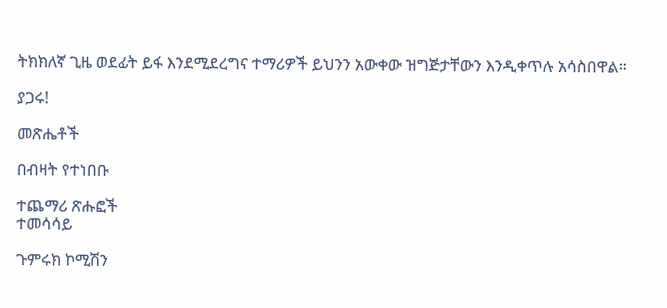ትክክለኛ ጊዜ ወደፊት ይፋ እንደሚደረግና ተማሪዎች ይህንን አውቀው ዝግጅታቸውን እንዲቀጥሉ አሳስበዋል።

ያጋሩ!

መጽሔቶች

በብዛት የተነበቡ

ተጨማሪ ጽሑፎች
ተመሳሳይ

ጉምሩክ ኮሚሽን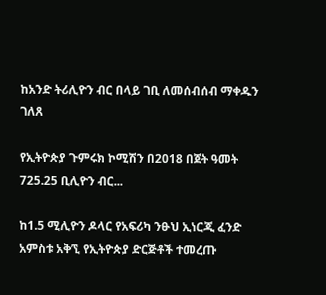ከአንድ ትሪሊዮን ብር በላይ ገቢ ለመሰብሰብ ማቀዱን ገለጸ

የኢትዮጵያ ጉምሩክ ኮሚሽን በ2018 በጀት ዓመት 725.25 ቢሊዮን ብር...

ከ1.5 ሚሊዮን ዶላር የአፍሪካ ንፁህ ኢነርጂ ፈንድ አምስቱ አቅኚ የኢትዮጵያ ድርጅቶች ተመረጡ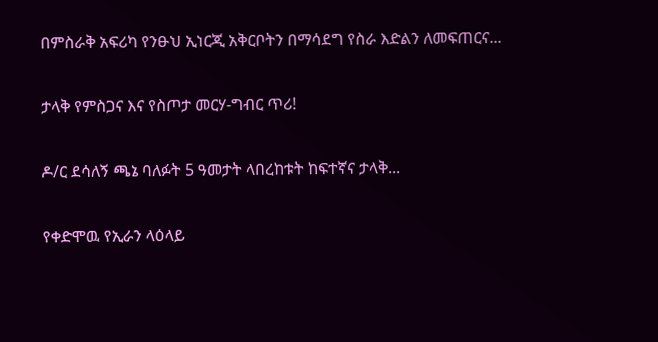በምስራቅ አፍሪካ የንፁህ ኢነርጂ አቅርቦትን በማሳደግ የስራ እድልን ለመፍጠርና...

ታላቅ የምስጋና እና የስጦታ መርሃ-ግብር ጥሪ!

ዶ/ር ደሳለኝ ጫኔ ባለፉት 5 ዓመታት ላበረከቱት ከፍተኛና ታላቅ...

የቀድሞዉ የኢራን ላዕላይ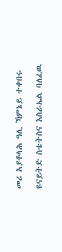መሪ አያቶላሕ ዓሊ ኻምኔይ ተቀበሩ

ዩናይትድ ስቴትስና እስራኤል ባለፈዉ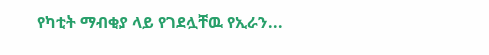የካቲት ማብቂያ ላይ የገደሏቸዉ የኢራን...